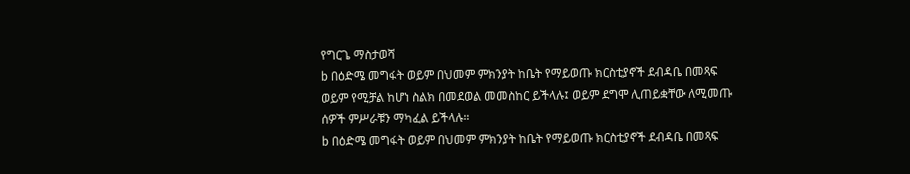የግርጌ ማስታወሻ
b በዕድሜ መግፋት ወይም በህመም ምክንያት ከቤት የማይወጡ ክርስቲያኖች ደብዳቤ በመጻፍ ወይም የሚቻል ከሆነ ስልክ በመደወል መመስከር ይችላሉ፤ ወይም ደግሞ ሊጠይቋቸው ለሚመጡ ሰዎች ምሥራቹን ማካፈል ይችላሉ።
b በዕድሜ መግፋት ወይም በህመም ምክንያት ከቤት የማይወጡ ክርስቲያኖች ደብዳቤ በመጻፍ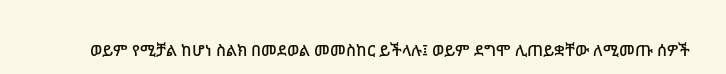ወይም የሚቻል ከሆነ ስልክ በመደወል መመስከር ይችላሉ፤ ወይም ደግሞ ሊጠይቋቸው ለሚመጡ ሰዎች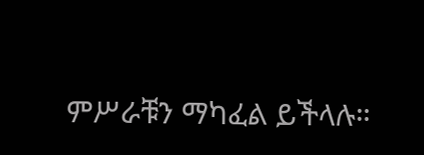ምሥራቹን ማካፈል ይችላሉ።